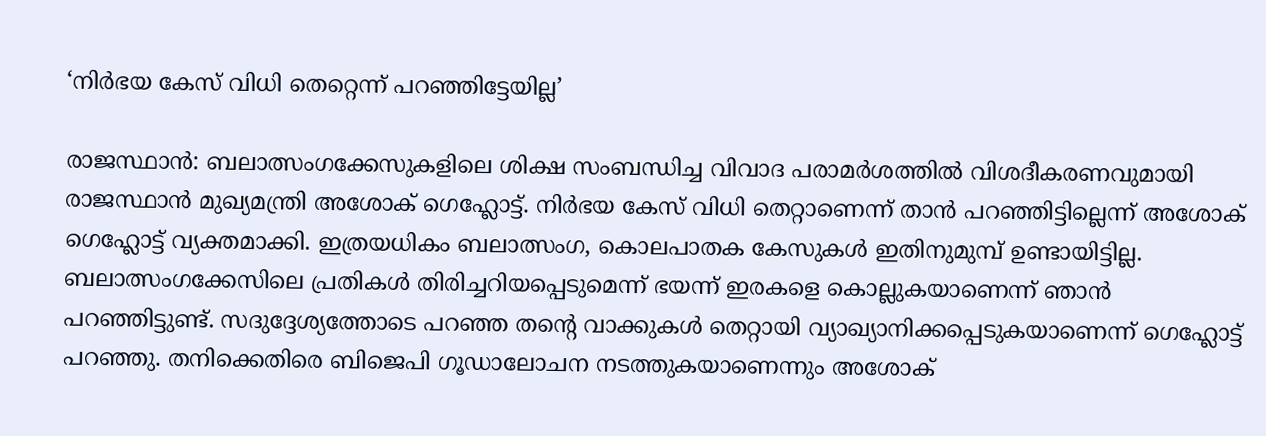‘നിര്‍ഭയ കേസ് വിധി തെറ്റെന്ന് പറഞ്ഞിട്ടേയില്ല’

രാജസ്ഥാൻ: ബലാത്സംഗക്കേസുകളിലെ ശിക്ഷ സംബന്ധിച്ച വിവാദ പരാമർശത്തിൽ വിശദീകരണവുമായി രാജസ്ഥാൻ മുഖ്യമന്ത്രി അശോക് ഗെഹ്ലോട്ട്. നിർഭയ കേസ് വിധി തെറ്റാണെന്ന് താൻ പറഞ്ഞിട്ടില്ലെന്ന് അശോക് ഗെഹ്ലോട്ട് വ്യക്തമാക്കി. ഇത്രയധികം ബലാത്സംഗ, കൊലപാതക കേസുകൾ ഇതിനുമുമ്പ് ഉണ്ടായിട്ടില്ല. ബലാത്സംഗക്കേസിലെ പ്രതികൾ തിരിച്ചറിയപ്പെടുമെന്ന് ഭയന്ന് ഇരകളെ കൊല്ലുകയാണെന്ന് ഞാൻ പറഞ്ഞിട്ടുണ്ട്. സദുദ്ദേശ്യത്തോടെ പറഞ്ഞ തന്‍റെ വാക്കുകൾ തെറ്റായി വ്യാഖ്യാനിക്കപ്പെടുകയാണെന്ന് ഗെഹ്ലോട്ട് പറഞ്ഞു. തനിക്കെതിരെ ബിജെപി ഗൂഡാലോചന നടത്തുകയാണെന്നും അശോക്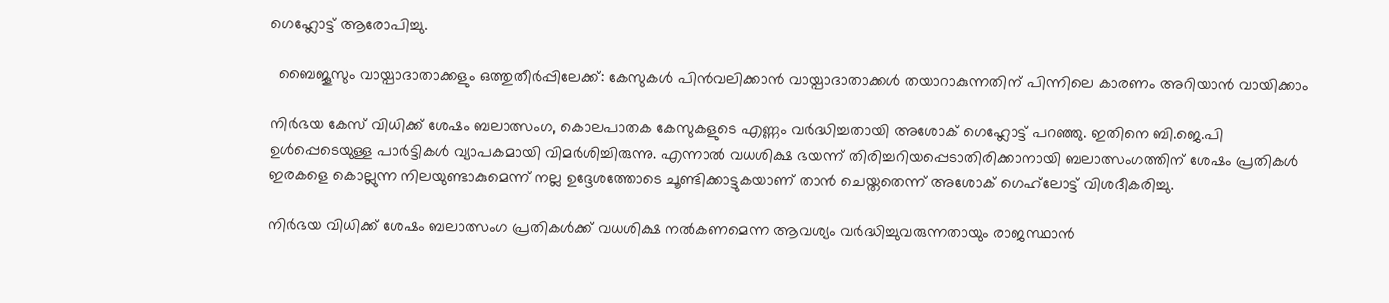ഗെഹ്ലോട്ട് ആരോപിച്ചു.

  ബൈജൂസും വായ്പാദാതാക്കളും ഒത്തുതീർപ്പിലേക്ക്: കേസുകൾ പിൻവലിക്കാൻ വായ്പാദാതാക്കൾ തയാറാകുന്നതിന് പിന്നിലെ കാരണം അറിയാൻ വായിക്കാം

നിർഭയ കേസ് വിധിക്ക് ശേഷം ബലാത്സംഗ, കൊലപാതക കേസുകളുടെ എണ്ണം വർദ്ധിച്ചതായി അശോക് ഗെഹ്ലോട്ട് പറഞ്ഞു. ഇതിനെ ബി.ജെ.പി ഉൾപ്പെടെയുള്ള പാർട്ടികൾ വ്യാപകമായി വിമർശിച്ചിരുന്നു. എന്നാല്‍ വധശിക്ഷ ഭയന്ന് തിരിച്ചറിയപ്പെടാതിരിക്കാനായി ബലാത്സംഗത്തിന് ശേഷം പ്രതികള്‍ ഇരകളെ കൊല്ലുന്ന നിലയുണ്ടാകുമെന്ന് നല്ല ഉദ്ദേശത്തോടെ ചൂണ്ടിക്കാട്ടുകയാണ് താന്‍ ചെയ്തതെന്ന് അശോക് ഗെഹ്‌ലോട്ട് വിശദീകരിച്ചു.

നിർഭയ വിധിക്ക് ശേഷം ബലാത്സംഗ പ്രതികൾക്ക് വധശിക്ഷ നൽകണമെന്ന ആവശ്യം വർദ്ധിച്ചുവരുന്നതായും രാജസ്ഥാൻ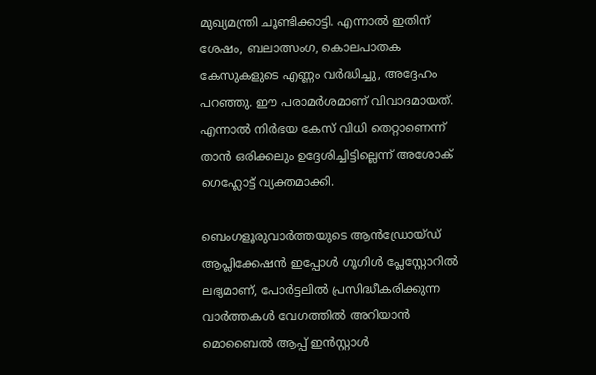മുഖ്യമന്ത്രി ചൂണ്ടിക്കാട്ടി. എന്നാൽ ഇതിന് ശേഷം, ബലാത്സംഗ, കൊലപാതക കേസുകളുടെ എണ്ണം വർദ്ധിച്ചു, അദ്ദേഹം പറഞ്ഞു. ഈ പരാമർശമാണ് വിവാദമായത്. എന്നാൽ നിർഭയ കേസ് വിധി തെറ്റാണെന്ന് താൻ ഒരിക്കലും ഉദ്ദേശിച്ചിട്ടില്ലെന്ന് അശോക് ഗെഹ്ലോട്ട് വ്യക്തമാക്കി.

ബെംഗളൂരുവാർത്തയുടെ ആൻഡ്രോയ്ഡ് ആപ്ലിക്കേഷൻ ഇപ്പോൾ ഗൂഗിൾ പ്ലേസ്റ്റോറിൽ ലഭ്യമാണ്, പോർട്ടലിൽ പ്രസിദ്ധീകരിക്കുന്ന വാർത്തകൾ വേഗത്തിൽ അറിയാൻ മൊബൈൽ ആപ്പ് ഇൻസ്റ്റാൾ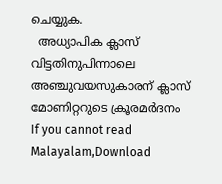ചെയ്യുക.
  അധ്യാപിക ക്ലാസ് വിട്ടതിനുപിന്നാലെ അഞ്ചുവയസുകാരന് ക്ലാസ് മോണിറ്ററുടെ ക്രൂരമർദനം
If you cannot read Malayalam,Download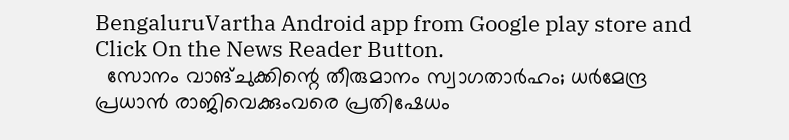BengaluruVartha Android app from Google play store and Click On the News Reader Button.
  സോനം വാങ്ചുക്കിന്റെ തീരുമാനം സ്വാഗതാർഹം; ധർമേന്ദ്ര പ്രധാൻ രാജിവെക്കുംവരെ പ്രതിഷേധം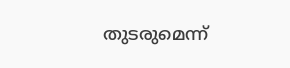തുടരുമെന്ന്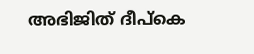അഭിജിത് ദീപ്കെ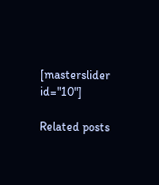[masterslider id="10"]

Related posts